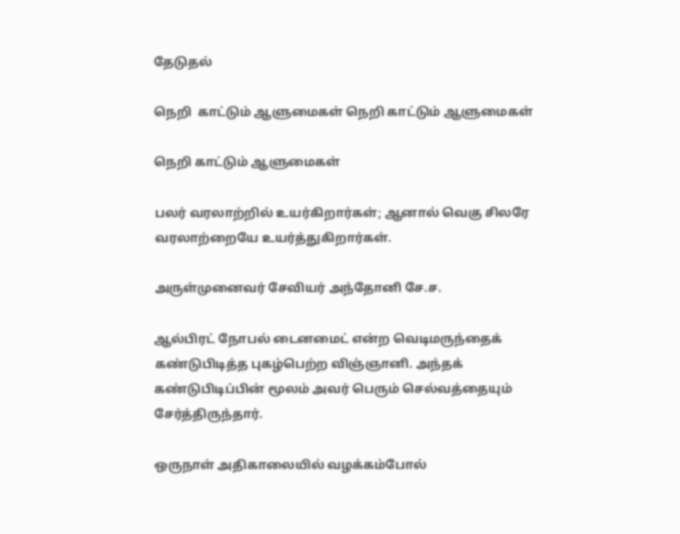தேடுதல்

நெறி  காட்டும் ஆளுமைகள் நெறி காட்டும் ஆளுமைகள்

நெறி காட்டும் ஆளுமைகள்

பலர் வரலாற்றில் உயர்கிறார்கள்; ஆனால் வெகு சிலரே வரலாற்றையே உயர்த்துகிறார்கள்.

அருள்முனைவர் சேவியர் அந்தோனி சே.ச.

ஆல்பிரட் நோபல் டைனமைட் என்ற வெடிமருந்தைக் கண்டுபிடித்த புகழ்பெற்ற விஞ்ஞானி. அந்தக் கண்டுபிடிப்பின் மூலம் அவர் பெரும் செல்வத்தையும் சேர்த்திருந்தார்.

ஒருநாள் அதிகாலையில் வழக்கம்போல்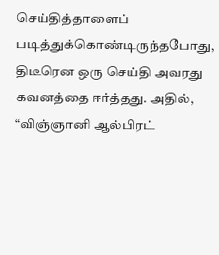செய்தித்தாளைப் படித்துக்கொண்டிருந்தபோது, திடீரென ஒரு செய்தி அவரது கவனத்தை ஈர்த்தது. அதில், “விஞ்ஞானி ஆல்பிரட்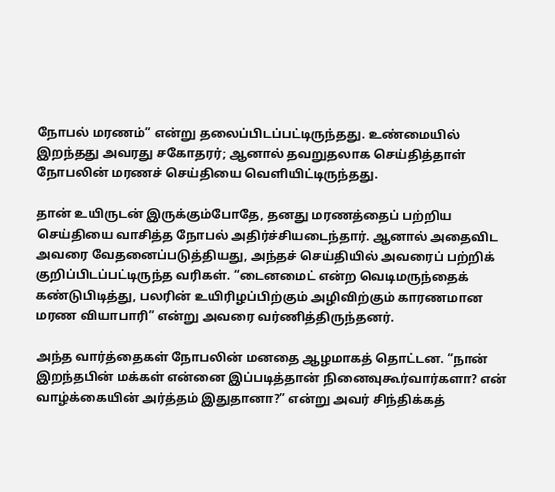நோபல் மரணம்” என்று தலைப்பிடப்பட்டிருந்தது. உண்மையில் இறந்தது அவரது சகோதரர்; ஆனால் தவறுதலாக செய்தித்தாள் நோபலின் மரணச் செய்தியை வெளியிட்டிருந்தது.

தான் உயிருடன் இருக்கும்போதே, தனது மரணத்தைப் பற்றிய செய்தியை வாசித்த நோபல் அதிர்ச்சியடைந்தார். ஆனால் அதைவிட அவரை வேதனைப்படுத்தியது, அந்தச் செய்தியில் அவரைப் பற்றிக் குறிப்பிடப்பட்டிருந்த வரிகள். “டைனமைட் என்ற வெடிமருந்தைக் கண்டுபிடித்து, பலரின் உயிரிழப்பிற்கும் அழிவிற்கும் காரணமான மரண வியாபாரி” என்று அவரை வர்ணித்திருந்தனர்.

அந்த வார்த்தைகள் நோபலின் மனதை ஆழமாகத் தொட்டன. “நான் இறந்தபின் மக்கள் என்னை இப்படித்தான் நினைவுகூர்வார்களா? என் வாழ்க்கையின் அர்த்தம் இதுதானா?” என்று அவர் சிந்திக்கத்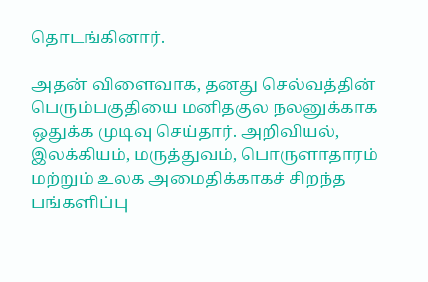தொடங்கினார்.

அதன் விளைவாக, தனது செல்வத்தின் பெரும்பகுதியை மனிதகுல நலனுக்காக ஒதுக்க முடிவு செய்தார். அறிவியல், இலக்கியம், மருத்துவம், பொருளாதாரம் மற்றும் உலக அமைதிக்காகச் சிறந்த பங்களிப்பு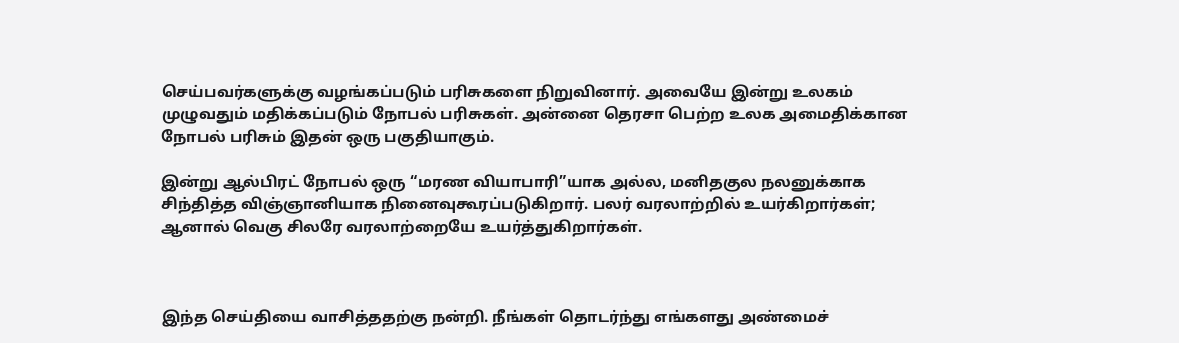செய்பவர்களுக்கு வழங்கப்படும் பரிசுகளை நிறுவினார். அவையே இன்று உலகம் முழுவதும் மதிக்கப்படும் நோபல் பரிசுகள். அன்னை தெரசா பெற்ற உலக அமைதிக்கான நோபல் பரிசும் இதன் ஒரு பகுதியாகும்.

இன்று ஆல்பிரட் நோபல் ஒரு “மரண வியாபாரி”யாக அல்ல, மனிதகுல நலனுக்காக சிந்தித்த விஞ்ஞானியாக நினைவுகூரப்படுகிறார். பலர் வரலாற்றில் உயர்கிறார்கள்; ஆனால் வெகு சிலரே வரலாற்றையே உயர்த்துகிறார்கள்.



இந்த செய்தியை வாசித்ததற்கு நன்றி. நீங்கள் தொடர்ந்து எங்களது அண்மைச்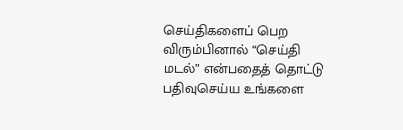செய்திகளைப் பெற விரும்பினால் “செய்தி மடல்” என்பதைத் தொட்டு பதிவுசெய்ய உங்களை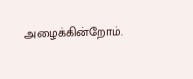அழைக்கின்றோம்.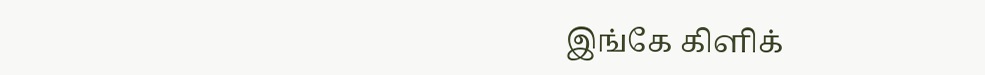இங்கே கிளிக்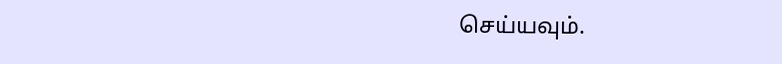செய்யவும்.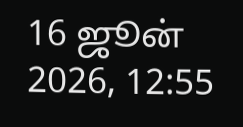16 ஜூன் 2026, 12:55